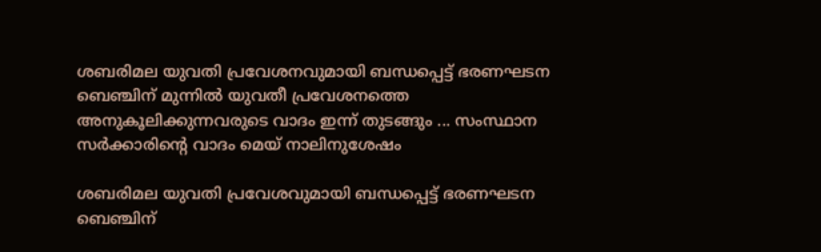ശബരിമല യുവതി പ്രവേശനവുമായി ബന്ധപ്പെട്ട് ഭരണഘടന ബെഞ്ചിന് മുന്നിൽ യുവതീ പ്രവേശനത്തെ അനുകൂലിക്കുന്നവരുടെ വാദം ഇന്ന് തുടങ്ങും ... സംസ്ഥാന സർക്കാരിന്റെ വാദം മെയ് നാലിനുശേഷം

ശബരിമല യുവതി പ്രവേശവുമായി ബന്ധപ്പെട്ട് ഭരണഘടന ബെഞ്ചിന്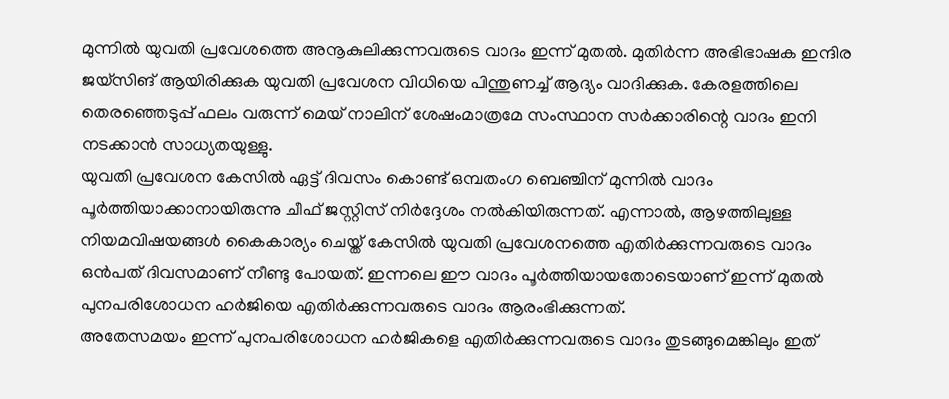മുന്നിൽ യുവതി പ്രവേശത്തെ അനൂകുലിക്കുന്നവരുടെ വാദം ഇന്ന് മുതൽ. മുതിർന്ന അഭിഭാഷക ഇന്ദിര ജയ്സിങ് ആയിരിക്കുക യുവതി പ്രവേശന വിധിയെ പിന്തുണച്ച് ആദ്യം വാദിക്കുക. കേരളത്തിലെ തെരഞ്ഞെടുപ്പ് ഫലം വരുന്ന് മെയ് നാലിന് ശേഷംമാത്രമേ സംസ്ഥാന സർക്കാരിന്റെ വാദം ഇനി നടക്കാൻ സാധ്യതയുള്ളു.
യുവതി പ്രവേശന കേസിൽ ഏട്ട് ദിവസം കൊണ്ട് ഒമ്പതംഗ ബെഞ്ചിന് മുന്നിൽ വാദം പൂർത്തിയാക്കാനായിരുന്നു ചീഫ് ജസ്റ്റിസ് നിർദ്ദേശം നൽകിയിരുന്നത്. എന്നാൽ, ആഴത്തിലുള്ള നിയമവിഷയങ്ങൾ കൈകാര്യം ചെയ്ത് കേസിൽ യുവതി പ്രവേശനത്തെ എതിർക്കുന്നവരുടെ വാദം ഒൻപത് ദിവസമാണ് നീണ്ടു പോയത്. ഇന്നലെ ഈ വാദം പൂർത്തിയായതോടെയാണ് ഇന്ന് മുതൽ പുനപരിശോധന ഹർജിയെ എതിർക്കുന്നവരുടെ വാദം ആരംഭിക്കുന്നത്.
അതേസമയം ഇന്ന് പുനപരിശോധന ഹർജികളെ എതിർക്കുന്നവരുടെ വാദം തുടങ്ങുമെങ്കിലും ഇത്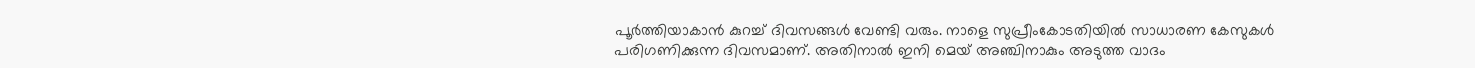പൂർത്തിയാകാൻ കുറച്ച് ദിവസങ്ങൾ വേണ്ടി വരും. നാളെ സുപ്രീംകോടതിയിൽ സാധാരണ കേസുകൾ പരിഗണിക്കുന്ന ദിവസമാണ്. അതിനാൽ ഇനി മെയ് അഞ്ചിനാകും അടുത്ത വാദം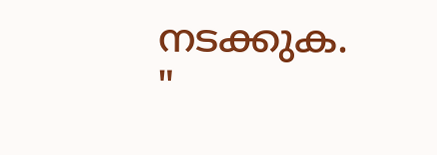നടക്കുക.
"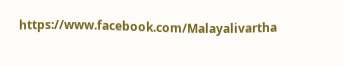https://www.facebook.com/Malayalivartha